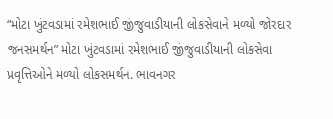“મોટા ખુંટવડામાં રમેશભાઈ જીંજુવાડીયાની લોકસેવાને મળ્યો જોરદાર જનસમર્થન” મોટા ખુંટવડામાં રમેશભાઈ જીંજુવાડીયાની લોકસેવા પ્રવૃત્તિઓને મળ્યો લોકસમર્થન. ભાવનગર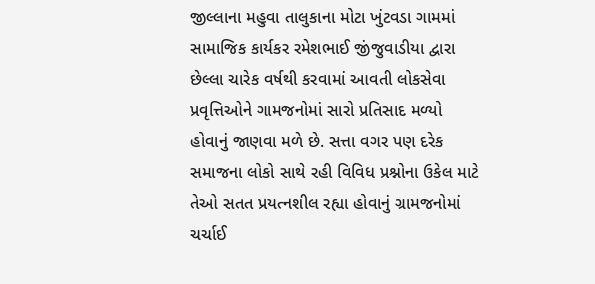જીલ્લાના મહુવા તાલુકાના મોટા ખુંટવડા ગામમાં સામાજિક કાર્યકર રમેશભાઈ જીંજુવાડીયા દ્વારા છેલ્લા ચારેક વર્ષથી કરવામાં આવતી લોકસેવા પ્રવૃત્તિઓને ગામજનોમાં સારો પ્રતિસાદ મળ્યો હોવાનું જાણવા મળે છે. સત્તા વગર પણ દરેક સમાજના લોકો સાથે રહી વિવિધ પ્રશ્નોના ઉકેલ માટે તેઓ સતત પ્રયત્નશીલ રહ્યા હોવાનું ગ્રામજનોમાં ચર્ચાઈ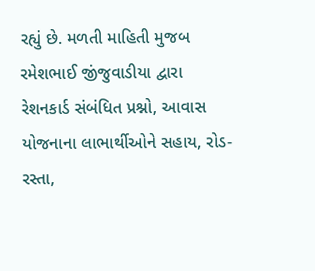રહ્યું છે. મળતી માહિતી મુજબ રમેશભાઈ જીંજુવાડીયા દ્વારા રેશનકાર્ડ સંબંધિત પ્રશ્નો, આવાસ યોજનાના લાભાર્થીઓને સહાય, રોડ-રસ્તા,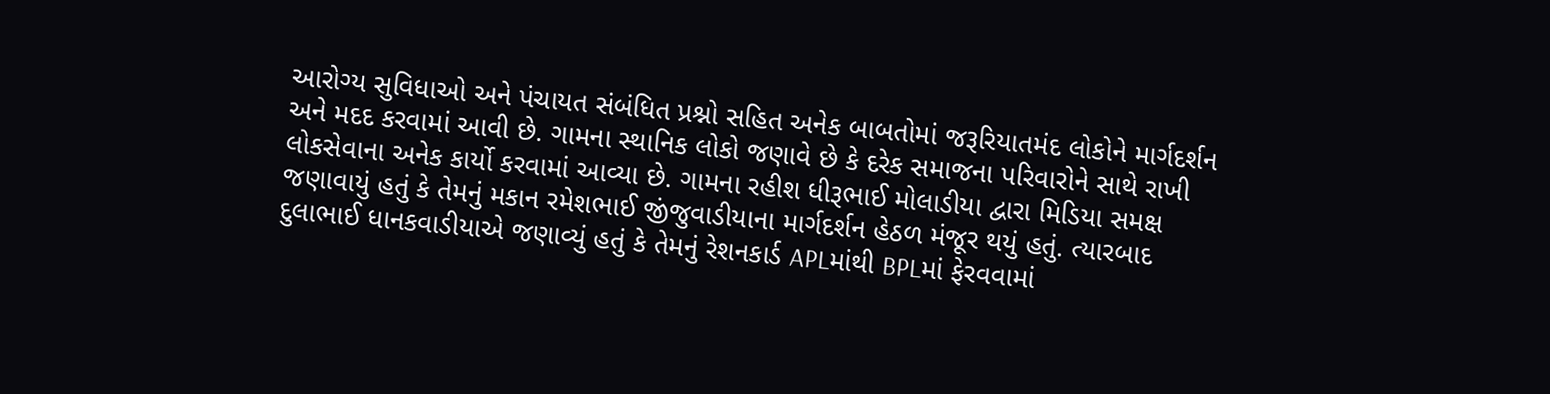આરોગ્ય સુવિધાઓ અને પંચાયત સંબંધિત પ્રશ્નો સહિત અનેક બાબતોમાં જરૂરિયાતમંદ લોકોને માર્ગદર્શન અને મદદ કરવામાં આવી છે. ગામના સ્થાનિક લોકો જણાવે છે કે દરેક સમાજના પરિવારોને સાથે રાખી લોકસેવાના અનેક કાર્યો કરવામાં આવ્યા છે. ગામના રહીશ ધીરૂભાઈ મોલાડીયા દ્વારા મિડિયા સમક્ષ જણાવાયું હતું કે તેમનું મકાન રમેશભાઈ જીંજુવાડીયાના માર્ગદર્શન હેઠળ મંજૂર થયું હતું. ત્યારબાદ દુલાભાઈ ધાનકવાડીયાએ જણાવ્યું હતું કે તેમનું રેશનકાર્ડ APLમાંથી BPLમાં ફેરવવામાં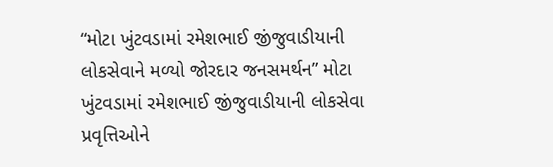“મોટા ખુંટવડામાં રમેશભાઈ જીંજુવાડીયાની લોકસેવાને મળ્યો જોરદાર જનસમર્થન” મોટા ખુંટવડામાં રમેશભાઈ જીંજુવાડીયાની લોકસેવા પ્રવૃત્તિઓને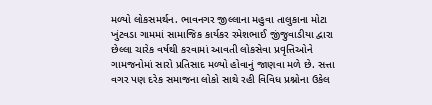મળ્યો લોકસમર્થન. ભાવનગર જીલ્લાના મહુવા તાલુકાના મોટા ખુંટવડા ગામમાં સામાજિક કાર્યકર રમેશભાઈ જીંજુવાડીયા દ્વારા છેલ્લા ચારેક વર્ષથી કરવામાં આવતી લોકસેવા પ્રવૃત્તિઓને ગામજનોમાં સારો પ્રતિસાદ મળ્યો હોવાનું જાણવા મળે છે. સત્તા વગર પણ દરેક સમાજના લોકો સાથે રહી વિવિધ પ્રશ્નોના ઉકેલ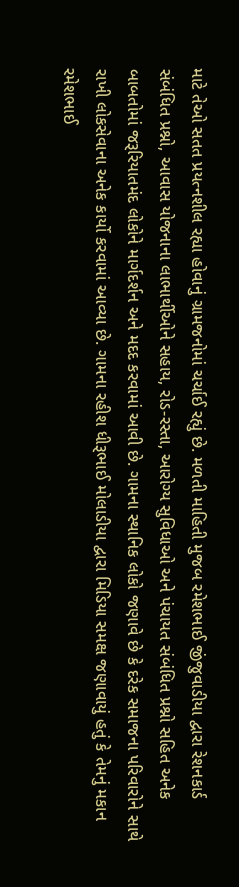માટે તેઓ સતત પ્રયત્નશીલ રહ્યા હોવાનું ગ્રામજનોમાં ચર્ચાઈ રહ્યું છે. મળતી માહિતી મુજબ રમેશભાઈ જીંજુવાડીયા દ્વારા રેશનકાર્ડ સંબંધિત પ્રશ્નો, આવાસ યોજનાના લાભાર્થીઓને સહાય, રોડ-રસ્તા, આરોગ્ય સુવિધાઓ અને પંચાયત સંબંધિત પ્રશ્નો સહિત અનેક બાબતોમાં જરૂરિયાતમંદ લોકોને માર્ગદર્શન અને મદદ કરવામાં આવી છે. ગામના સ્થાનિક લોકો જણાવે છે કે દરેક સમાજના પરિવારોને સાથે રાખી લોકસેવાના અનેક કાર્યો કરવામાં આવ્યા છે. ગામના રહીશ ધીરૂભાઈ મોલાડીયા દ્વારા મિડિયા સમક્ષ જણાવાયું હતું કે તેમનું મકાન રમેશભાઈ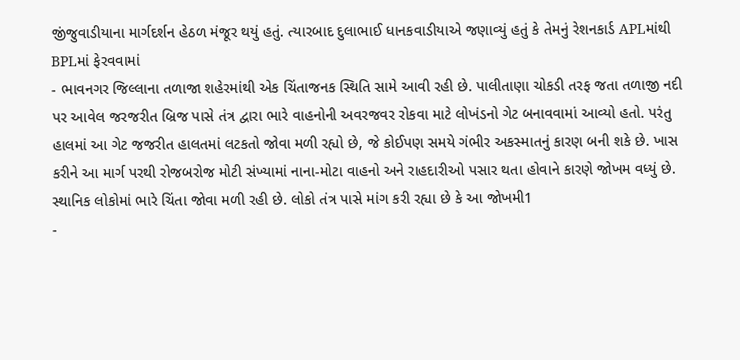જીંજુવાડીયાના માર્ગદર્શન હેઠળ મંજૂર થયું હતું. ત્યારબાદ દુલાભાઈ ધાનકવાડીયાએ જણાવ્યું હતું કે તેમનું રેશનકાર્ડ APLમાંથી BPLમાં ફેરવવામાં
- ભાવનગર જિલ્લાના તળાજા શહેરમાંથી એક ચિંતાજનક સ્થિતિ સામે આવી રહી છે. પાલીતાણા ચોકડી તરફ જતા તળાજી નદી પર આવેલ જરજરીત બ્રિજ પાસે તંત્ર દ્વારા ભારે વાહનોની અવરજવર રોકવા માટે લોખંડનો ગેટ બનાવવામાં આવ્યો હતો. પરંતુ હાલમાં આ ગેટ જજરીત હાલતમાં લટકતો જોવા મળી રહ્યો છે, જે કોઈપણ સમયે ગંભીર અકસ્માતનું કારણ બની શકે છે. ખાસ કરીને આ માર્ગ પરથી રોજબરોજ મોટી સંખ્યામાં નાના-મોટા વાહનો અને રાહદારીઓ પસાર થતા હોવાને કારણે જોખમ વધ્યું છે. સ્થાનિક લોકોમાં ભારે ચિંતા જોવા મળી રહી છે. લોકો તંત્ર પાસે માંગ કરી રહ્યા છે કે આ જોખમી1
-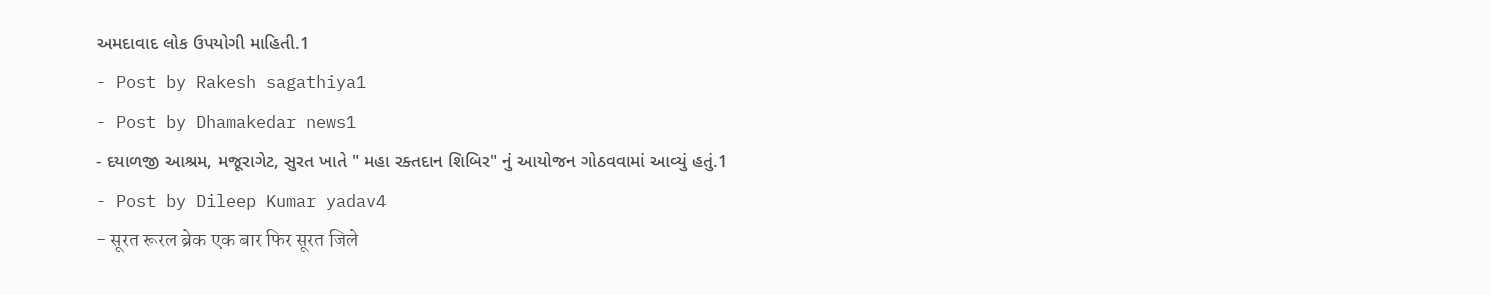અમદાવાદ લોક ઉપયોગી માહિતી.1
- Post by Rakesh sagathiya1
- Post by Dhamakedar news1
- દયાળજી આશ્રમ, મજૂરાગેટ, સુરત ખાતે " મહા રક્તદાન શિબિર" નું આયોજન ગોઠવવામાં આવ્યું હતું.1
- Post by Dileep Kumar yadav4
- सूरत रूरल ब्रेक एक बार फिर सूरत जिले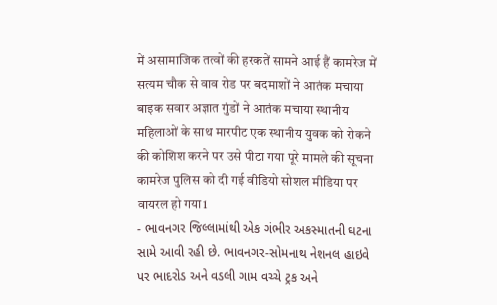में असामाजिक तत्वों की हरकतें सामने आई हैं कामरेज में सत्यम चौक से वाव रोड पर बदमाशों ने आतंक मचाया बाइक सवार अज्ञात गुंडों ने आतंक मचाया स्थानीय महिलाओं के साथ मारपीट एक स्थानीय युवक को रोकने की कोशिश करने पर उसे पीटा गया पूरे मामले की सूचना कामरेज पुलिस को दी गई वीडियो सोशल मीडिया पर वायरल हो गया1
- ભાવનગર જિલ્લામાંથી એક ગંભીર અકસ્માતની ઘટના સામે આવી રહી છે. ભાવનગર-સોમનાથ નેશનલ હાઇવે પર ભાદરોડ અને વડલી ગામ વચ્ચે ટ્રક અને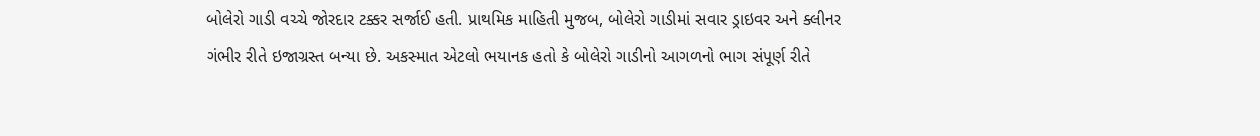બોલેરો ગાડી વચ્ચે જોરદાર ટક્કર સર્જાઈ હતી. પ્રાથમિક માહિતી મુજબ, બોલેરો ગાડીમાં સવાર ડ્રાઇવર અને ક્લીનર ગંભીર રીતે ઇજાગ્રસ્ત બન્યા છે. અકસ્માત એટલો ભયાનક હતો કે બોલેરો ગાડીનો આગળનો ભાગ સંપૂર્ણ રીતે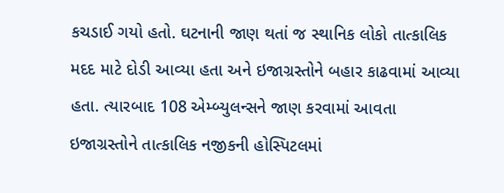કચડાઈ ગયો હતો. ઘટનાની જાણ થતાં જ સ્થાનિક લોકો તાત્કાલિક મદદ માટે દોડી આવ્યા હતા અને ઇજાગ્રસ્તોને બહાર કાઢવામાં આવ્યા હતા. ત્યારબાદ 108 એમ્બ્યુલન્સને જાણ કરવામાં આવતા ઇજાગ્રસ્તોને તાત્કાલિક નજીકની હોસ્પિટલમાં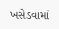ખસેડવામાં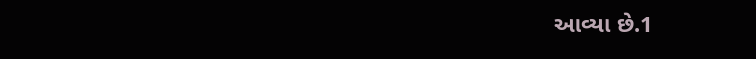આવ્યા છે.1